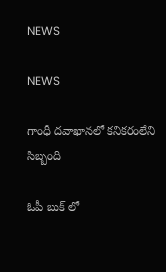NEWS

NEWS

గాంధీ దవాఖానలో కనికరంలేని సిబ్బంది

ఓపీ బుక్‌ ‌లో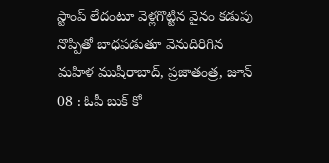స్టాంప్‌ ‌లేదంటూ వెళ్లగొట్టిన వైనం కడుపు నొప్పితో బాధపడుతూ వెనుదిరిగిన మహిళ ముషీరాబాద్‌, ప్రజాతంత్ర, జూన్‌ 08 : ఓపీ బుక్‌ ‌కో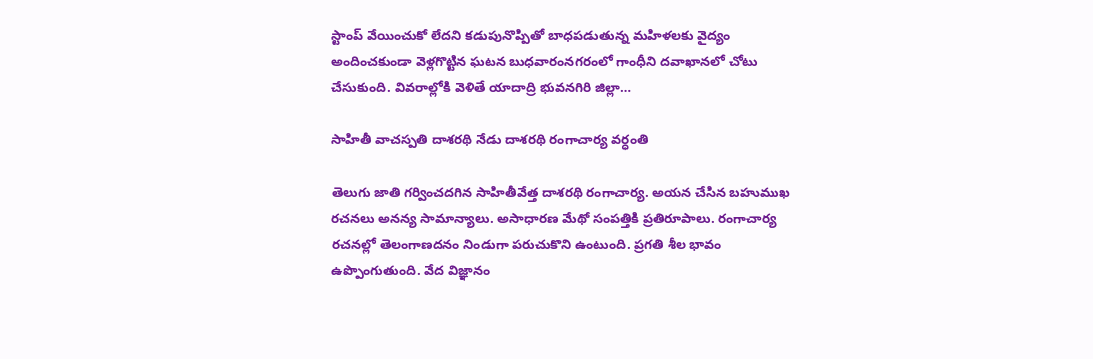స్టాంప్‌ ‌వేయించుకో లేదని కడుపునొప్పితో బాధపడుతున్న మహిళలకు వైద్యం అందించకుండా వెళ్లగొట్టిన ఘటన బుధవారంనగరంలో గాంధీని దవాఖానలో చోటు చేసుకుంది. వివరాల్లోకి వెళితే యాదాద్రి భువనగిరి జిల్లా…

సాహితీ వాచస్పతి దాశరథి నేడు దాశరథి రంగాచార్య వర్ధంతి

తెలుగు జాతి గర్వించదగిన సాహితీవేత్త దాశరథి రంగాచార్య. అయన చేసిన బహుముఖ రచనలు అనన్య సామాన్యాలు. అసాధారణ మేథో సంపత్తికి ప్రతిరూపాలు. రంగాచార్య రచనల్లో తెలంగాణదనం నిండుగా పరుచుకొని ఉంటుంది. ప్రగతి శీల భావం ఉప్పొంగుతుంది. వేద విజ్ఞానం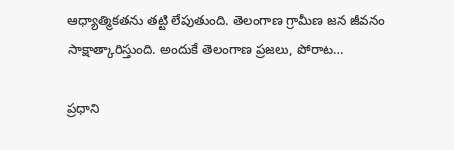ఆధ్యాత్మికతను తట్టి లేపుతుంది. తెలంగాణ గ్రామీణ జన జీవనం సాక్షాత్కారిస్తుంది. అందుకే తెలంగాణ ప్రజలు, పోరాట…

ప్రధాని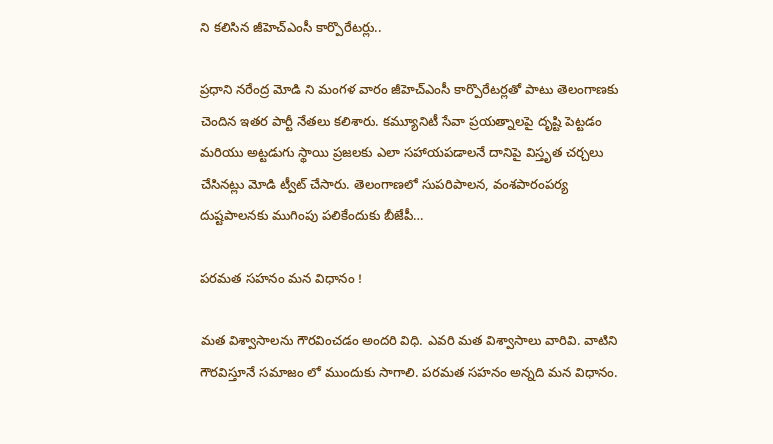ని కలిసిన జీహెచ్ఎంసీ కార్పొరేటర్లు..

ప్రధాని నరేంద్ర మోడి ని మంగళ వారం జీహెచ్ఎంసీ కార్పొరేటర్లతో పాటు తెలంగాణకు చెందిన ఇతర పార్టీ నేతలు కలిశారు. కమ్యూనిటీ సేవా ప్రయత్నాలపై దృష్టి పెట్టడం మరియు అట్టడుగు స్థాయి ప్రజలకు ఎలా సహాయపడాలనే దానిపై విస్తృత చర్చలు చేసినట్లు మోడి ట్వీట్ చేసారు. తెలంగాణలో సుపరిపాలన, వంశపారంపర్య దుష్టపాలనకు ముగింపు పలికేందుకు బీజేపీ…

పరమత సహనం మన విధానం !

మత విశ్వాసాలను గౌరవించడం అందరి విధి. ఎవరి మత విశ్వాసాలు వారివి. వాటిని గౌరవిస్తూనే సమాజం లో ముందుకు సాగాలి. పరమత సహనం అన్నది మన విధానం.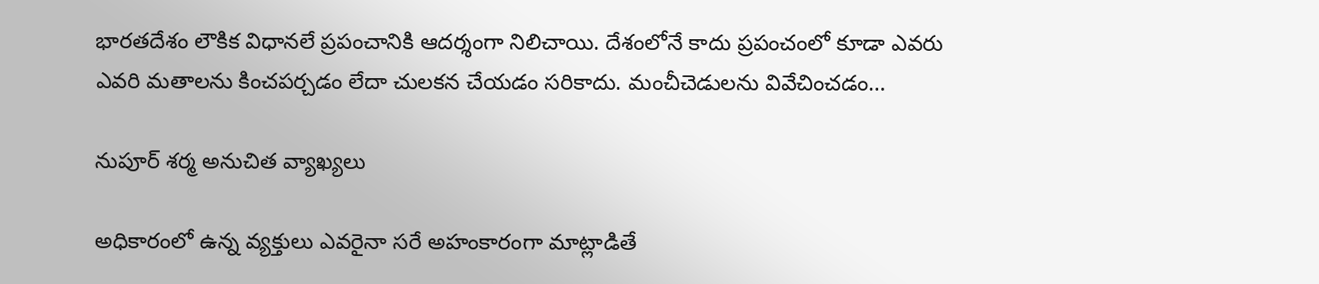భారతదేశం లౌకిక విధానలే ప్రపంచానికి ఆదర్శంగా నిలిచాయి. దేశంలోనే కాదు ప్రపంచంలో కూడా ఎవరు ఎవరి మతాలను కించపర్చడం లేదా చులకన చేయడం సరికాదు. మంచీచెడులను వివేచించడం…

నుపూర్‌ ‌శర్మ అనుచిత వ్యాఖ్యలు

అధికారంలో ఉన్న వ్యక్తులు ఎవరైనా సరే అహంకారంగా మాట్లాడితే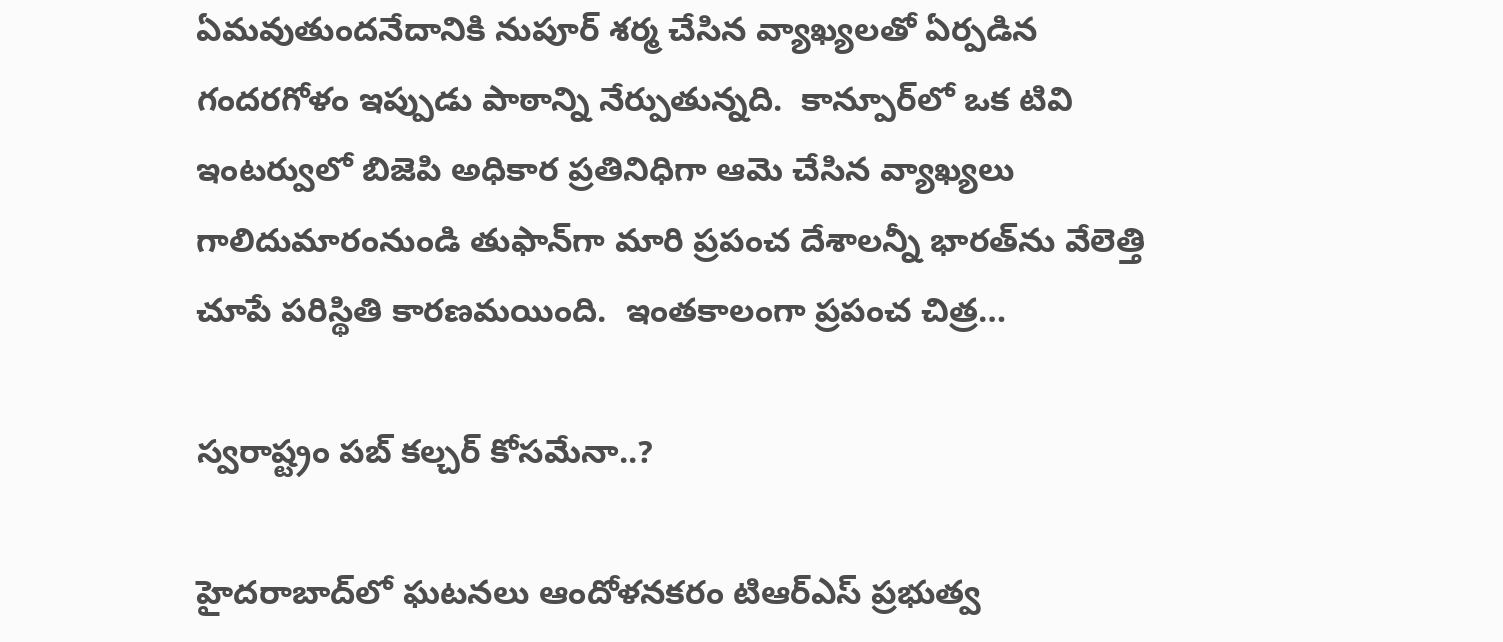ఏమవుతుందనేదానికి నుపూర్‌ ‌శర్మ చేసిన వ్యాఖ్యలతో ఏర్పడిన గందరగోళం ఇప్పుడు పాఠాన్ని నేర్పుతున్నది.  కాన్పూర్‌లో ఒక టివి ఇంటర్వులో బిజెపి అధికార ప్రతినిధిగా ఆమె చేసిన వ్యాఖ్యలు గాలిదుమారంనుండి తుఫాన్‌గా మారి ప్రపంచ దేశాలన్నీ భారత్‌ను వేలెత్తి చూపే పరిస్థితి కారణమయింది.  ఇంతకాలంగా ప్రపంచ చిత్ర…

స్వరాష్ట్రం పబ్‌ ‌కల్చర్‌ ‌కోసమేనా..?

హైదరాబాద్‌లో ఘటనలు ఆందోళనకరం టిఆర్‌ఎస్‌ ‌ప్రభుత్వ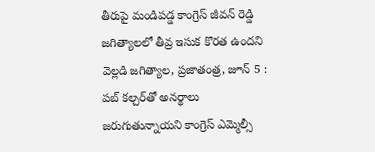తీరుపై మండిపడ్డ కాంగ్రెస్‌ జీవన్‌ ‌రెడ్డి జగిత్యాలలో తీవ్ర ఇసుక కొరత ఉందని వెల్లడి జగిత్యాల, ప్రజాతంత్ర, జూన్‌ 5 : పబ్‌ ‌కల్చర్‌తో అనర్థాలు జరుగుతున్నాయని కాంగ్రెస్‌ ఎమ్మెల్సీ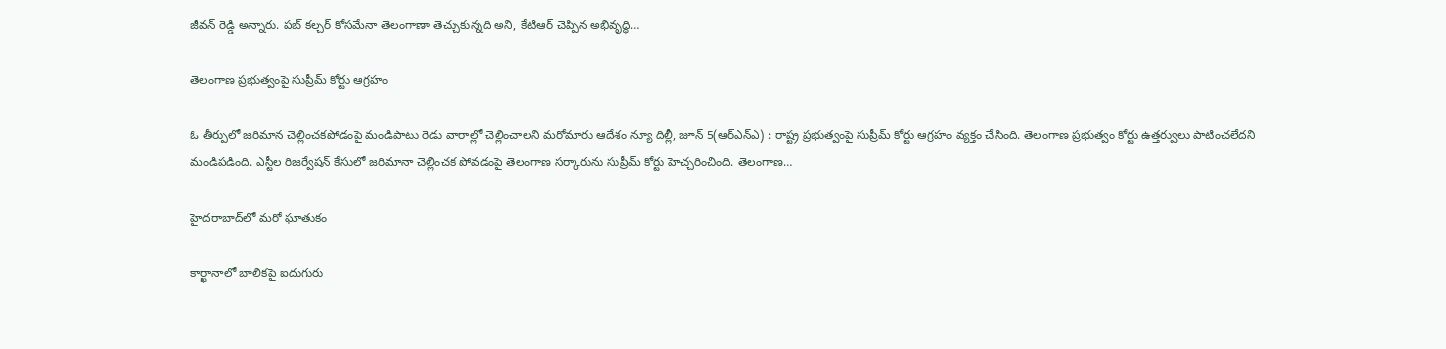జీవన్‌ ‌రెడ్డి అన్నారు. పబ్‌ ‌కల్చర్‌ ‌కోసమేనా తెలంగాణా తెచ్చుకున్నది అని, కేటిఆర్‌ ‌చెప్పిన అభివృద్ధి…

తెలంగాణ ప్రభుత్వంపై సుప్రీమ్‌ ‌కోర్టు ఆగ్రహం

ఓ తీర్పులో జరిమాన చెల్లించకపోడంపై మండిపాటు రెడు వారాల్లో చెల్లించాలని మరోమారు ఆదేశం న్యూ దిల్లీ, జూన్‌ 5(ఆర్‌ఎన్‌ఎ) : రాష్ట్ర ప్రభుత్వంపై సుప్రీమ్‌ ‌కోర్టు ఆగ్రహం వ్యక్తం చేసింది. తెలంగాణ ప్రభుత్వం కోర్టు ఉత్తర్వులు పాటించలేదని మండిపడింది. ఎస్టీల రిజర్వేషన్‌ ‌కేసులో జరిమానా చెల్లించక పోవడంపై తెలంగాణ సర్కారును సుప్రీమ్‌ ‌కోర్టు హెచ్చరించింది. తెలంగాణ…

హైదరాబాద్‌లో మరో ఘాతుకం

కార్ఖానాలో బాలికపై ఐదుగురు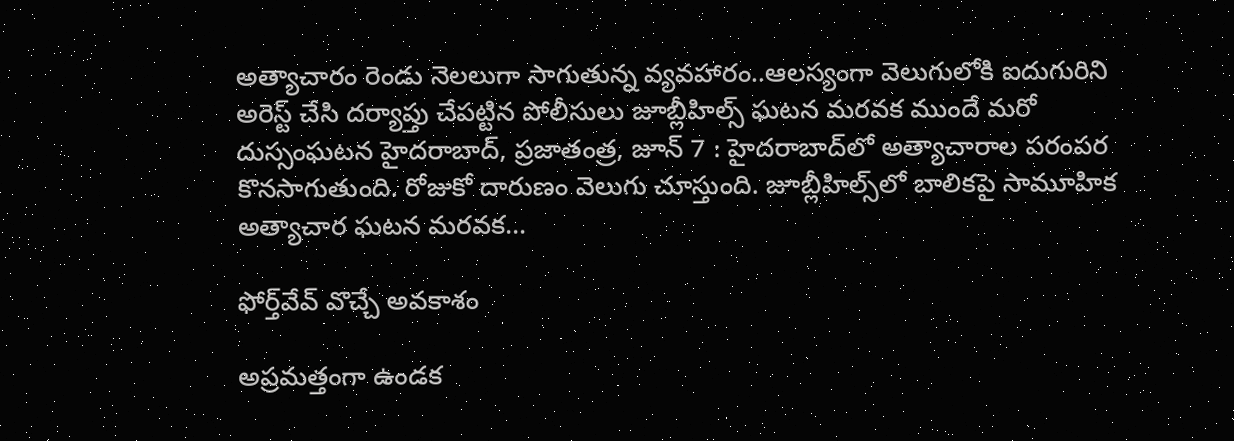అత్యాచారం రెండు నెలలుగా సాగుతున్న వ్యవహారం..ఆలస్యంగా వెలుగులోకి ఐదుగురిని అరెస్ట్ ‌చేసి దర్యాప్తు చేపట్టిన పోలీసులు జూబ్లీహిల్స్ ‌ఘటన మరవక ముందే మరో దుస్సంఘటన హైదరాబాద్‌, ప్రజాతంత్ర, జూన్‌ 7 : హైదరాబాద్‌లో అత్యాచారాల పరంపర కొనసాగుతుంది. రోజుకో దారుణం వెలుగు చూస్తుంది. జూబ్లీహిల్స్‌లో బాలికపై సామూహిక అత్యాచార ఘటన మరవక…

ఫోర్త్‌వేవ్‌ ‌వొచ్చే అవకాశం

అప్రమత్తంగా ఉండక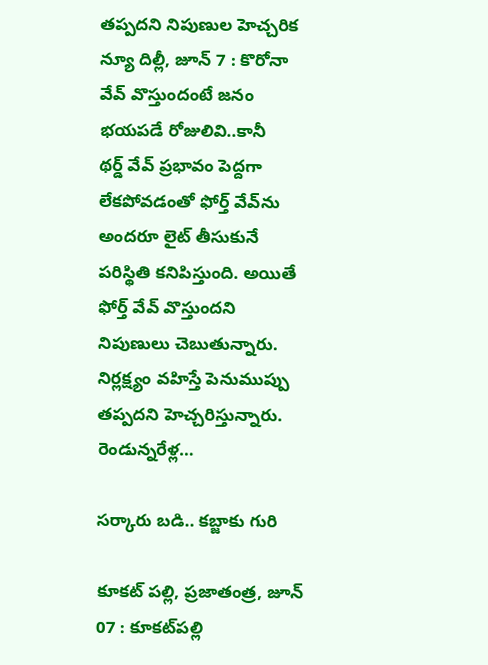తప్పదని నిపుణుల హెచ్చరిక న్యూ దిల్లీ, జూన్‌ 7 : కొరోనా వేవ్‌ ‌వొస్తుందంటే జనం భయపడే రోజులివి..కానీ థర్డ్ ‌వేవ్‌ ‌ప్రభావం పెద్దగా లేకపోవడంతో ఫోర్త్ ‌వేవ్‌ను అందరూ లైట్‌ ‌తీసుకునే పరిస్థితి కనిపిస్తుంది. అయితే ఫోర్త్ ‌వేవ్‌ ‌వొస్తుందని నిపుణులు చెబుతున్నారు. నిర్లక్ష్యం వహిస్తే పెనుముప్పు తప్పదని హెచ్చరిస్తున్నారు. రెండున్నరేళ్ల…

సర్కారు బడి.. కబ్జాకు గురి

కూకట్‌ ‌పల్లి, ప్రజాతంత్ర, జూన్‌ 07 : కూకట్‌పల్లి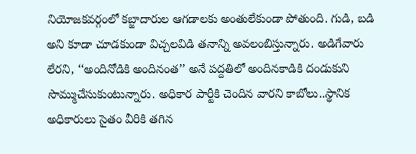నియోజకవర్గంలో కబ్జాదారుల ఆగడాలకు అంతులేకుండా పోతుంది. గుడి, బడి అని కూడా చూడకుండా విచ్చలవిడి తనాన్ని అవలంబిస్తున్నారు. అడిగేవారు లేరని, ‘‘అందినోడికి అందినంత’’ అనే పద్దతిలో అందినకాడికి దండుకుని సొమ్ముచేసుకుంటున్నారు. అధికార పార్టీకి చెందిన వారని కాబోలు..స్థానిక అధికారులు సైతం వీరికి తగిన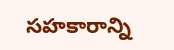సహకారాన్ని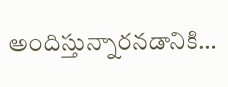అందిస్తున్నారనడానికి…